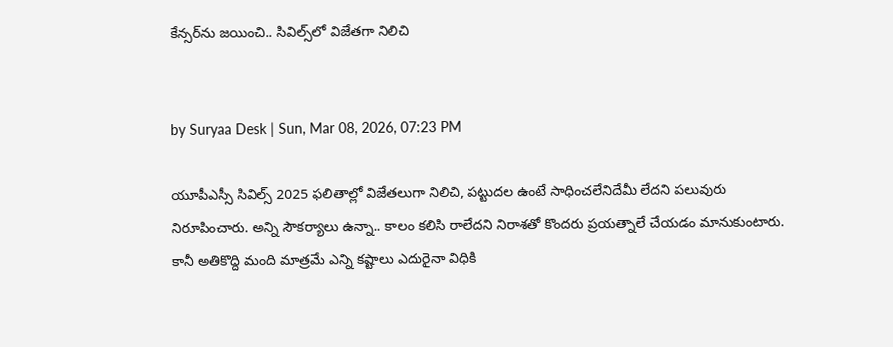కేన్సర్‌‌ను జయించి.. సివిల్స్‌లో విజేతగా నిలిచి


by Suryaa Desk | Sun, Mar 08, 2026, 07:23 PM

యూపీఎస్సీ సివిల్స్ 2025 ఫలితాల్లో విజేతలుగా నిలిచి, పట్టుదల ఉంటే సాధించలేనిదేమీ లేదని పలువురు నిరూపించారు. అన్ని సౌకర్యాలు ఉన్నా.. కాలం కలిసి రాలేదని నిరాశతో కొందరు ప్రయత్నాలే చేయడం మానుకుంటారు. కానీ అతికొద్ది మంది మాత్రమే ఎన్ని కష్టాలు ఎదురైనా విధికి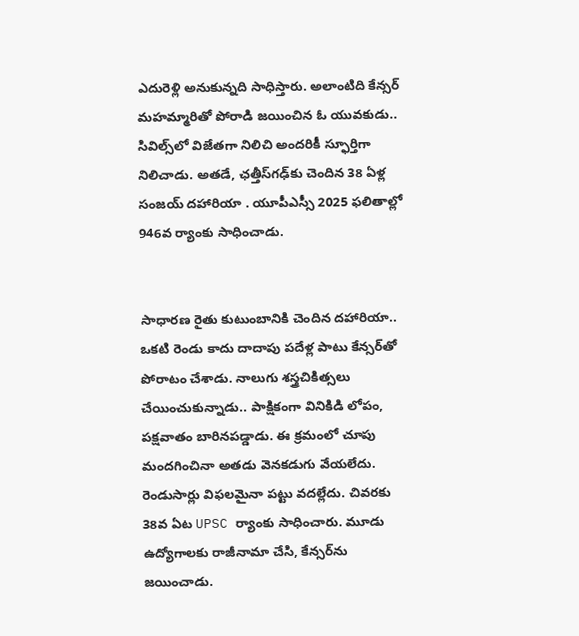ఎదురెళ్లి అనుకున్నది సాధిస్తారు. అలాంటిది కేన్సర్ మహమ్మారితో పోరాడి జయించిన ఓ యువకుడు.. సివిల్స్‌లో విజేతగా నిలిచి అందరికీ స్ఫూర్తిగా నిలిచాడు. అతడే, ఛత్తీస్‌గఢ్‌కు చెందిన 38 ఏళ్ల సంజయ్ దహారియా . యూపీఎస్సీ 2025 ఫలితాల్లో 946వ ర్యాంకు సాధించాడు.


సాధారణ రైతు కుటుంబానికి చెందిన దహారియా.. ఒకటి రెండు కాదు దాదాపు పదేళ్ల పాటు కేన్సర్‌తో పోరాటం చేశాడు. నాలుగు శస్త్రచికిత్సలు చేయించుకున్నాడు.. పాక్షికంగా వినికిడి లోపం, పక్షవాతం బారినపడ్డాడు. ఈ క్రమంలో చూపు మందగించినా అతడు వెనకడుగు వేయలేదు. రెండుసార్లు విఫలమైనా పట్టు వదల్లేదు. చివరకు 38వ ఏట UPSC ర్యాంకు సాధించారు. మూడు ఉద్యోగాలకు రాజీనామా చేసి, కేన్సర్‌ను జయించాడు.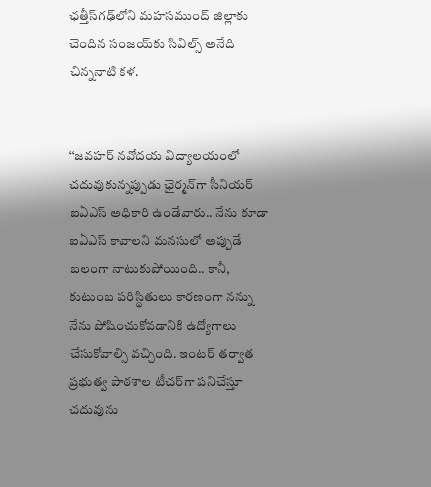ఛత్తీస్‌గఢ్‌లోని మహసముంద్ జిల్లాకు చెందిన సంజయ్‌కు సివిల్స్ అనేది చిన్ననాటి కళ.


‘‘జవహర్ నవోదయ విద్యాలయంలో చదువుకున్నప్పుడు ఛైర్మన్‌గా సీనియర్ ఐఏఎస్ అధికారి ఉండేవారు.. నేను కూడా ఐఏఎస్ కావాలని మనసులో అప్పుడే బలంగా నాటుకుపోయింది.. కానీ, కుటుంబ పరిస్థితులు కారణంగా నన్ను నేను పోషించుకోవడానికి ఉద్యోగాలు చేసుకోవాల్సి వచ్చింది. ఇంటర్ తర్వాత ప్రభుత్వ పాఠశాల టీచర్‌గా పనిచేస్తూ చదువును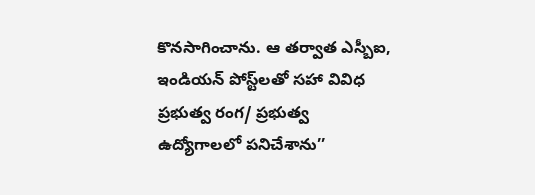కొనసాగించాను. ఆ తర్వాత ఎస్బీఐ, ఇండియన్ పోస్ట్‌లతో సహా వివిధ ప్రభుత్వ రంగ/ ప్రభుత్వ ఉద్యోగాలలో పనిచేశాను’’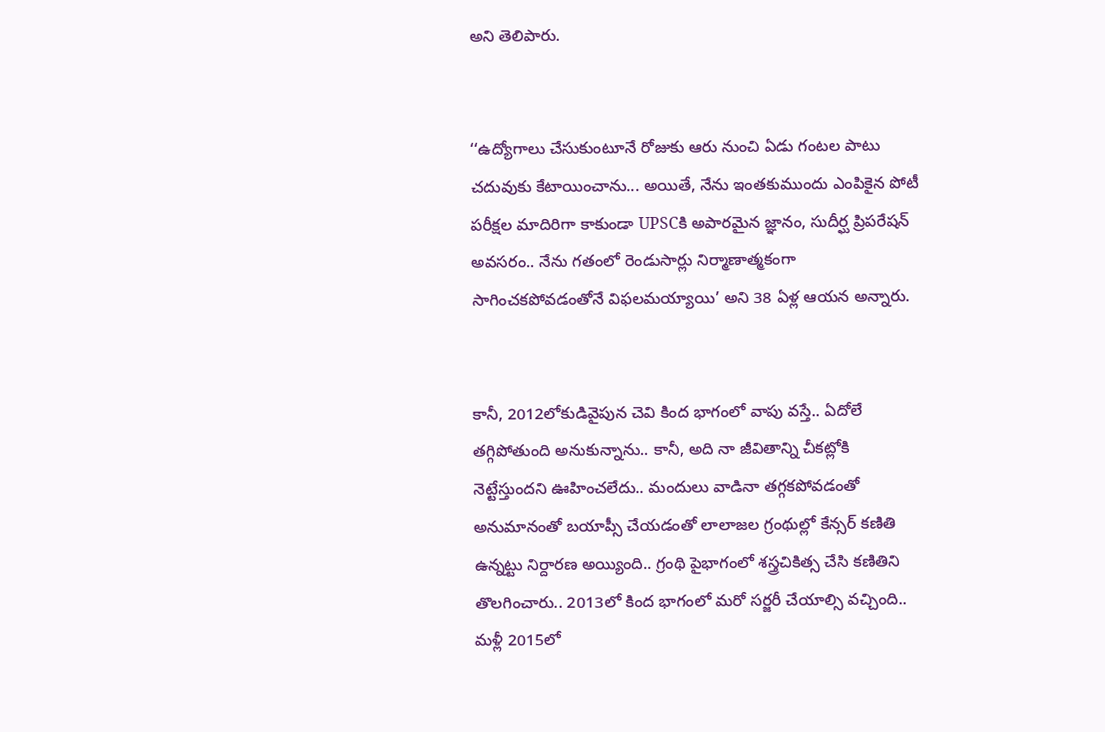అని తెలిపారు.


‘‘ఉద్యోగాలు చేసుకుంటూనే రోజుకు ఆరు నుంచి ఏడు గంటల పాటు చదువుకు కేటాయించాను... అయితే, నేను ఇంతకుముందు ఎంపికైన పోటీ పరీక్షల మాదిరిగా కాకుండా UPSCకి అపారమైన జ్ఞానం, సుదీర్ఘ ప్రిపరేషన్ అవసరం.. నేను గతంలో రెండుసార్లు నిర్మాణాత్మకంగా సాగించకపోవడంతోనే విఫలమయ్యాయి’ అని 38 ఏళ్ల ఆయన అన్నారు.


కానీ, 2012లోకుడివైపున చెవి కింద భాగంలో వాపు వస్తే.. ఏదోలే తగ్గిపోతుంది అనుకున్నాను.. కానీ, అది నా జీవితాన్ని చీకట్లోకి నెట్టేస్తుందని ఊహించలేదు.. మందులు వాడినా తగ్గకపోవడంతో అనుమానంతో బయాప్సీ చేయడంతో లాలాజల గ్రంథుల్లో కేన్సర్ కణితి ఉన్నట్టు నిర్దారణ అయ్యింది.. గ్రంథి పైభాగంలో శస్త్రచికిత్స చేసి కణితిని తొలగించారు.. 2013లో కింద భాగంలో మరో సర్జరీ చేయాల్సి వచ్చింది.. మళ్లీ 2015లో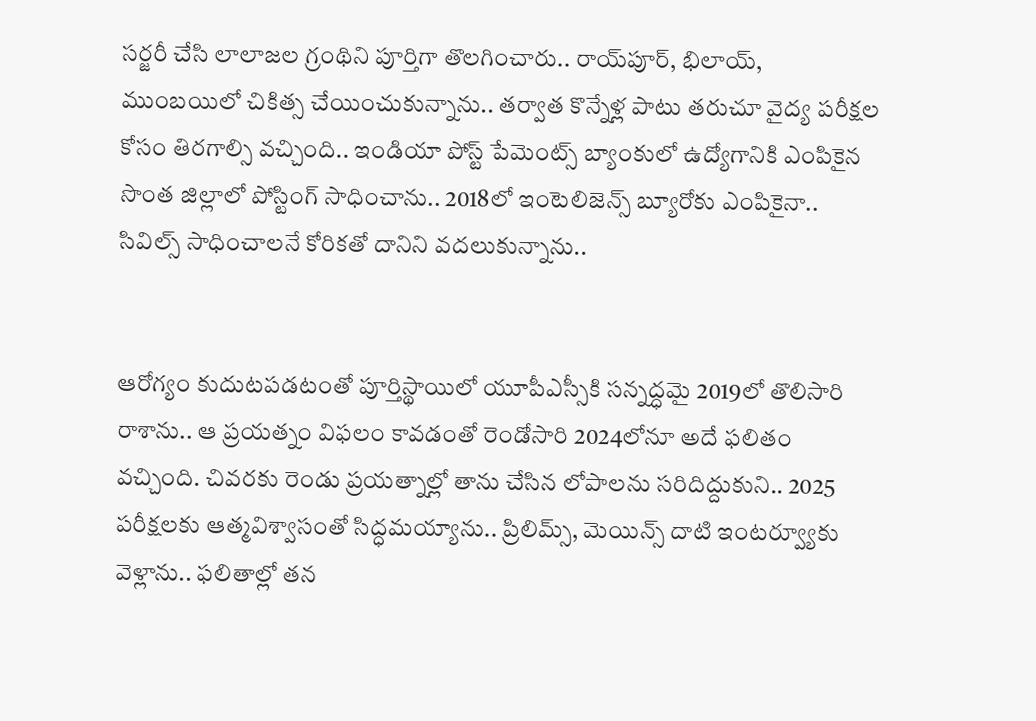సర్జరీ చేసి లాలాజల గ్రంథిని పూర్తిగా తొలగించారు.. రాయ్‌పూర్, భిలాయ్, ముంబయిలో చికిత్స చేయించుకున్నాను.. తర్వాత కొన్నేళ్ల పాటు తరుచూ వైద్య పరీక్షల కోసం తిరగాల్సి వచ్చింది.. ఇండియా పోస్ట్ పేమెంట్స్ బ్యాంకులో ఉద్యోగానికి ఎంపికైన సొంత జిల్లాలో పోస్టింగ్ సాధించాను.. 2018లో ఇంటెలిజెన్స్ బ్యూరోకు ఎంపికైనా.. సివిల్స్‌ సాధించాలనే కోరికతో దానిని వదలుకున్నాను..


ఆరోగ్యం కుదుటపడటంతో పూర్తిస్థాయిలో యూపీఎస్సీకి సన్నద్ధమై 2019లో తొలిసారి రాశాను.. ఆ ప్రయత్నం విఫలం కావడంతో రెండోసారి 2024లోనూ అదే ఫలితం వచ్చింది. చివరకు రెండు ప్రయత్నాల్లో తాను చేసిన లోపాలను సరిదిద్దుకుని.. 2025 పరీక్షలకు ఆత్మవిశ్వాసంతో సిద్ధమయ్యాను.. ప్రిలిమ్స్, మెయిన్స్ దాటి ఇంటర్వ్యూకు వెళ్లాను.. ఫలితాల్లో తన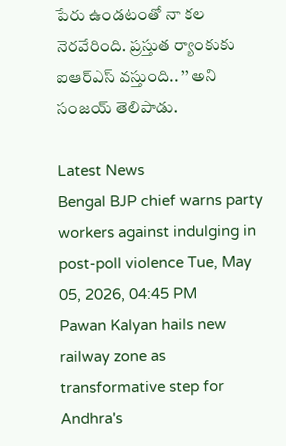పేరు ఉండటంతో నా కల నెరవేరింది. ప్రస్తుత ర్యాంకుకు ఐఆర్ఎస్ వస్తుంది.. ’’ అని సంజయ్ తెలిపాడు.

Latest News
Bengal BJP chief warns party workers against indulging in post-poll violence Tue, May 05, 2026, 04:45 PM
Pawan Kalyan hails new railway zone as transformative step for Andhra's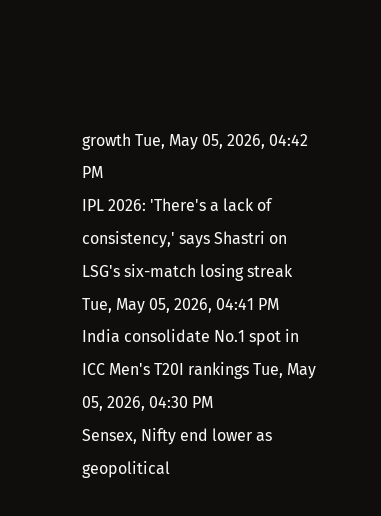growth Tue, May 05, 2026, 04:42 PM
IPL 2026: 'There's a lack of consistency,' says Shastri on LSG's six-match losing streak Tue, May 05, 2026, 04:41 PM
India consolidate No.1 spot in ICC Men's T20I rankings Tue, May 05, 2026, 04:30 PM
Sensex, Nifty end lower as geopolitical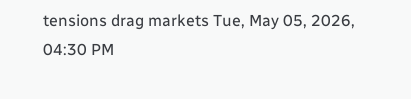tensions drag markets Tue, May 05, 2026, 04:30 PM